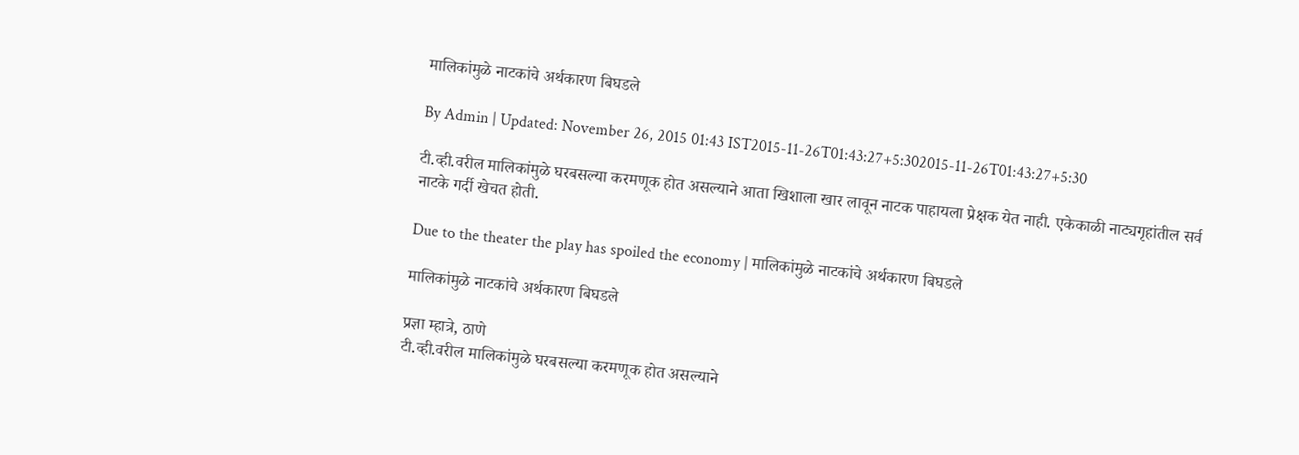मालिकांमुळे नाटकांचे अर्थकारण बिघडले

By Admin | Updated: November 26, 2015 01:43 IST2015-11-26T01:43:27+5:302015-11-26T01:43:27+5:30

टी.व्ही.वरील मालिकांमुळे घरबसल्या करमणूक होत असल्याने आता खिशाला खार लावून नाटक पाहायला प्रेक्षक येत नाही. एकेकाळी नाट्यगृहांतील सर्व नाटके गर्दी खेचत होती.

Due to the theater the play has spoiled the economy | मालिकांमुळे नाटकांचे अर्थकारण बिघडले

मालिकांमुळे नाटकांचे अर्थकारण बिघडले

प्रज्ञा म्हात्रे, ठाणे
टी.व्ही.वरील मालिकांमुळे घरबसल्या करमणूक होत असल्याने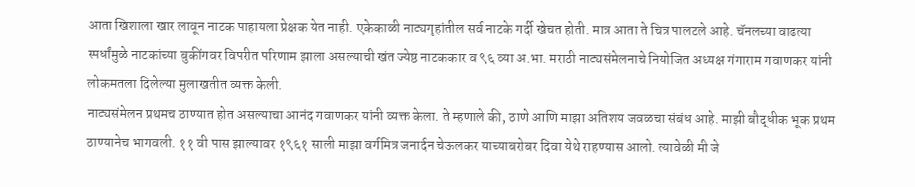आता खिशाला खार लावून नाटक पाहायला प्रेक्षक येत नाही. एकेकाळी नाट्यगृहांतील सर्व नाटके गर्दी खेचत होती. मात्र आता ते चित्र पालटले आहे. चॅनलच्या वाढत्या स्पर्धांमुळे नाटकांच्या बुकींगवर विपरीत परिणाम झाला असल्याची खंत ज्येष्ठ नाटककार व ९६ व्या अ.भा. मराठी नाट्यसंमेलनाचे नियोजित अध्यक्ष गंगाराम गवाणकर यांनी लोकमतला दिलेल्या मुलाखतीत व्यक्त केली.
नाट्यसंमेलन प्रथमच ठाण्यात होत असल्याचा आनंद गवाणकर यांनी व्यक्त केला. ते म्हणाले की, ठाणे आणि माझा अतिशय जवळचा संबंध आहे. माझी बौद्धीक भूक प्रथम ठाण्यानेच भागवली. ११ वी पास झाल्यावर १९६१ साली माझा वर्गमित्र जनार्दन चेऊलकर याच्याबरोबर दिवा येथे राहण्यास आलो. त्यावेळी मी जे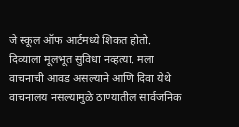जे स्कूल ऑफ आर्टमध्ये शिकत होतो. दिव्याला मूलभूत सुविधा नव्हत्या. मला वाचनाची आवड असल्याने आणि दिवा येथे वाचनालय नसल्यामुळे ठाण्यातील सार्वजनिक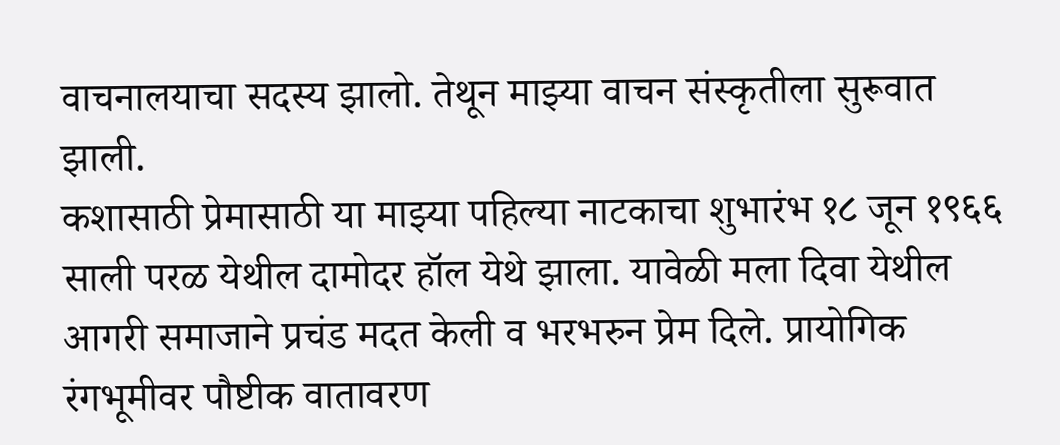वाचनालयाचा सदस्य झालो. तेथून माझ्या वाचन संस्कृतीला सुरूवात झाली.
कशासाठी प्रेमासाठी या माझ्या पहिल्या नाटकाचा शुभारंभ १८ जून १९६६ साली परळ येथील दामोदर हॉल येथे झाला. यावेळी मला दिवा येथील आगरी समाजाने प्रचंड मदत केली व भरभरुन प्रेम दिले. प्रायोगिक रंगभूमीवर पौष्टीक वातावरण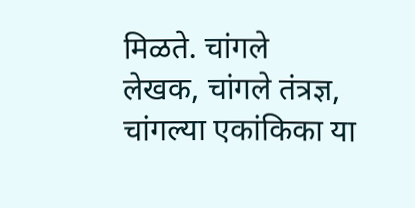मिळते. चांगले
लेखक, चांगले तंत्रज्ञ, चांगल्या एकांकिका या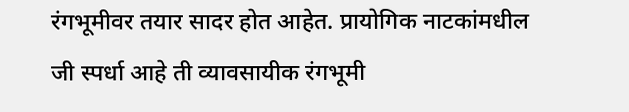रंगभूमीवर तयार सादर होत आहेत. प्रायोगिक नाटकांमधील
जी स्पर्धा आहे ती व्यावसायीक रंगभूमी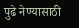पुढे नेण्यासाठी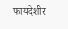फायदेशीर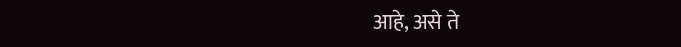आहे, असे ते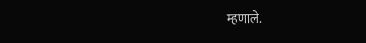म्हणाले.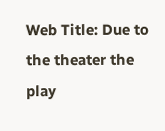Web Title: Due to the theater the play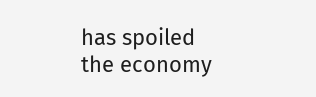has spoiled the economy